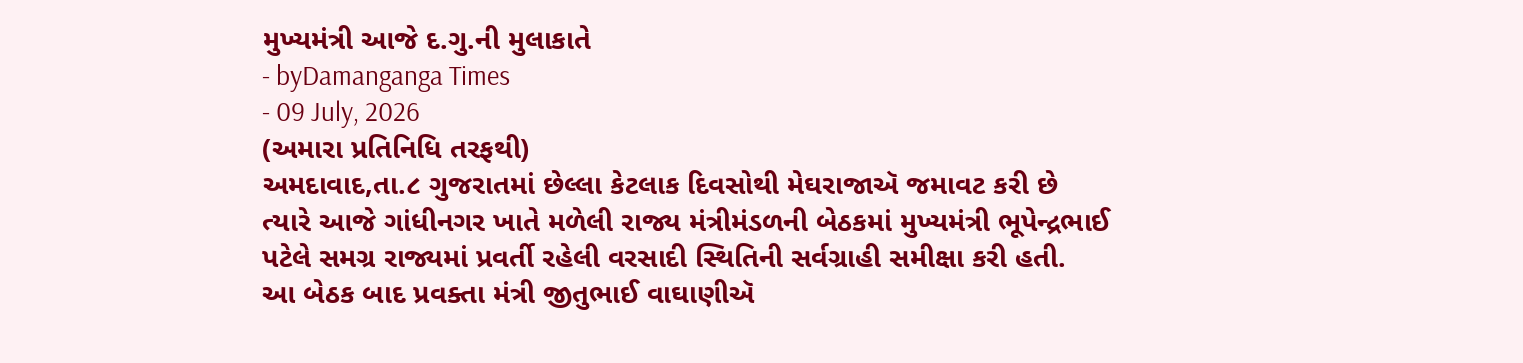મુખ્યમંત્રી આજે દ.ગુ.ની મુલાકાતે
- byDamanganga Times
- 09 July, 2026
(અમારા પ્રતિનિધિ તરફથી)
અમદાવાદ,તા.૮ ગુજરાતમાં છેલ્લા કેટલાક દિવસોથી મેઘરાજાઍ જમાવટ કરી છે ત્યારે આજે ગાંધીનગર ખાતે મળેલી રાજ્ય મંત્રીમંડળની બેઠકમાં મુખ્યમંત્રી ભૂપેન્દ્રભાઈ પટેલે સમગ્ર રાજ્યમાં પ્રવર્તી રહેલી વરસાદી સ્થિતિની સર્વગ્રાહી સમીક્ષા કરી હતી.
આ બેઠક બાદ પ્રવક્તા મંત્રી જીતુભાઈ વાઘાણીઍ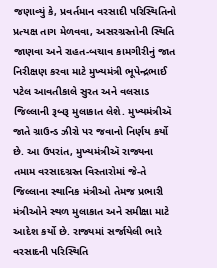જણાવ્યું કે, પ્રવર્તમાન વરસાદી પરિસ્થિતિનો પ્રત્યક્ષ તાગ મેળવવા, અસરગ્રસ્તોની સ્થિતિ જાણવા અને રાહત-બચાવ કામગીરીનું જાત નિરીક્ષણ કરવા માટે મુખ્યમંત્રી ભૂપેન્દ્રભાઈ પટેલ આવતીકાલે સુરત અને વલસાડ જિલ્લાની રૂબરૂ મુલાકાત લેશે. મુખ્યમંત્રીઍ જાતે ગ્રાઉન્ડ ઝીરો પર જવાનો નિર્ણય કર્યો છે. આ ઉપરાંત, મુખ્યમંત્રીઍ રાજ્યના તમામ વરસાદગ્રસ્ત વિસ્તારોમાં જે-તે જિલ્લાના સ્થાનિક મંત્રીઓ તેમજ પ્રભારી મંત્રીઓને સ્થળ મુલાકાત અને સમીક્ષા માટે આદેશ કર્યો છે. રાજ્યમાં સર્જાયેલી ભારે વરસાદની પરિસ્થિતિ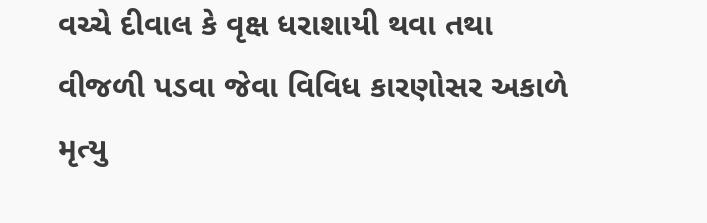વચ્ચે દીવાલ કે વૃક્ષ ધરાશાયી થવા તથા વીજળી પડવા જેવા વિવિધ કારણોસર અકાળે મૃત્યુ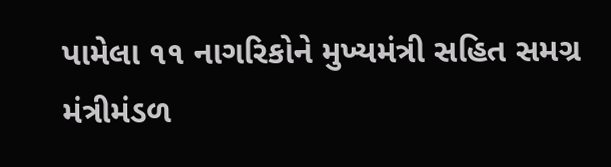પામેલા ૧૧ નાગરિકોને મુખ્યમંત્રી સહિત સમગ્ર મંત્રીમંડળ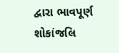દ્વારા ભાવપૂર્ણ શોકાંજલિ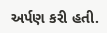અર્પણ કરી હતી.